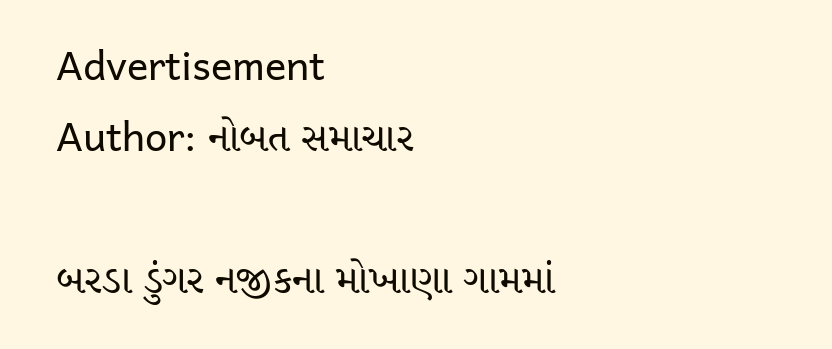Advertisement
Author: નોબત સમાચાર

બરડા ડુંગર નજીકના મોખાણા ગામમાં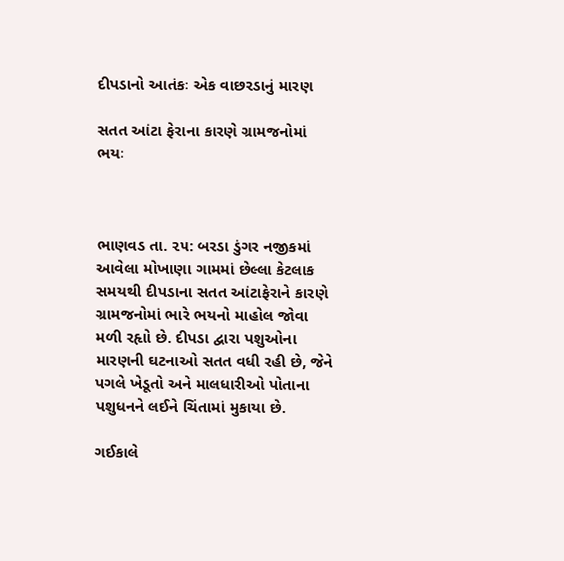દીપડાનો આતંકઃ એક વાછરડાનું મારણ

સતત આંટા ફેરાના કારણે ગ્રામજનોમાં ભયઃ



ભાણવડ તા. ૨૫: બરડા ડુંગર નજીકમાં આવેલા મોખાણા ગામમાં છેલ્લા કેટલાક સમયથી દીપડાના સતત આંટાફેરાને કારણે ગ્રામજનોમાં ભારે ભયનો માહોલ જોવા મળી રહૃાો છે. દીપડા દ્વારા પશુઓના મારણની ઘટનાઓ સતત વધી રહી છે, જેને પગલે ખેડૂતો અને માલધારીઓ પોતાના પશુધનને લઈને ચિંતામાં મુકાયા છે.

ગઈકાલે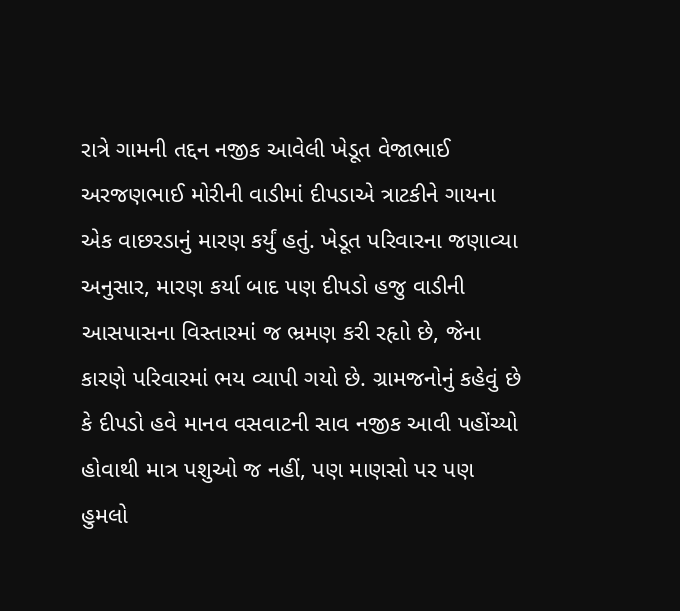રાત્રે ગામની તદ્દન નજીક આવેલી ખેડૂત વેજાભાઈ અરજણભાઈ મોરીની વાડીમાં દીપડાએ ત્રાટકીને ગાયના એક વાછરડાનું મારણ કર્યું હતું. ખેડૂત પરિવારના જણાવ્યા અનુસાર, મારણ કર્યા બાદ પણ દીપડો હજુ વાડીની આસપાસના વિસ્તારમાં જ ભ્રમણ કરી રહૃાો છે, જેના કારણે પરિવારમાં ભય વ્યાપી ગયો છે. ગ્રામજનોનું કહેવું છે કે દીપડો હવે માનવ વસવાટની સાવ નજીક આવી પહોંચ્યો હોવાથી માત્ર પશુઓ જ નહીં, પણ માણસો પર પણ હુમલો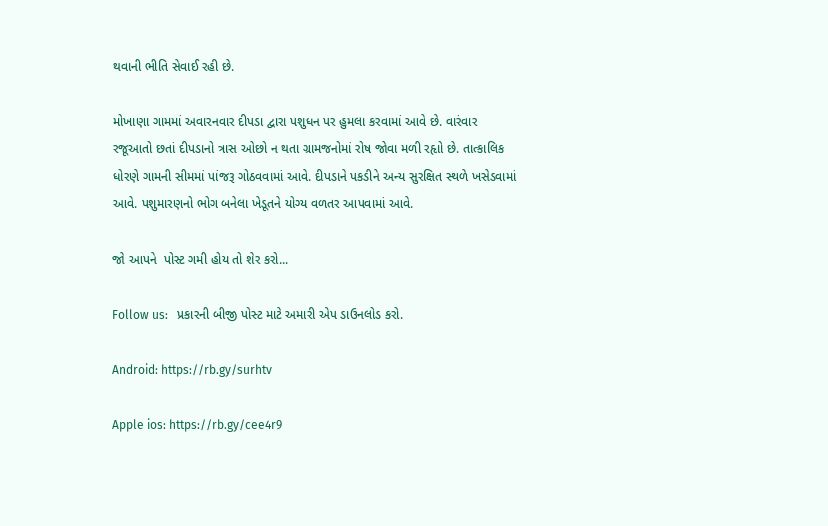થવાની ભીતિ સેવાઈ રહી છે.

મોખાણા ગામમાં અવારનવાર દીપડા દ્વારા પશુધન પર હુમલા કરવામાં આવે છે. વારંવાર રજૂઆતો છતાં દીપડાનો ત્રાસ ઓછો ન થતા ગ્રામજનોમાં રોષ જોવા મળી રહૃાો છે. તાત્કાલિક ધોરણે ગામની સીમમાં પાંજરૂ ગોઠવવામાં આવે. દીપડાને પકડીને અન્ય સુરક્ષિત સ્થળે ખસેડવામાં આવે. પશુમારણનો ભોગ બનેલા ખેડૂતને યોગ્ય વળતર આપવામાં આવે.

જો આપને  પોસ્ટ ગમી હોય તો શેર કરો...

Follow us:   પ્રકારની બીજી પોસ્ટ માટે અમારી એપ ડાઉનલોડ કરો.

Android: https://rb.gy/surhtv

Apple ios: https://rb.gy/cee4r9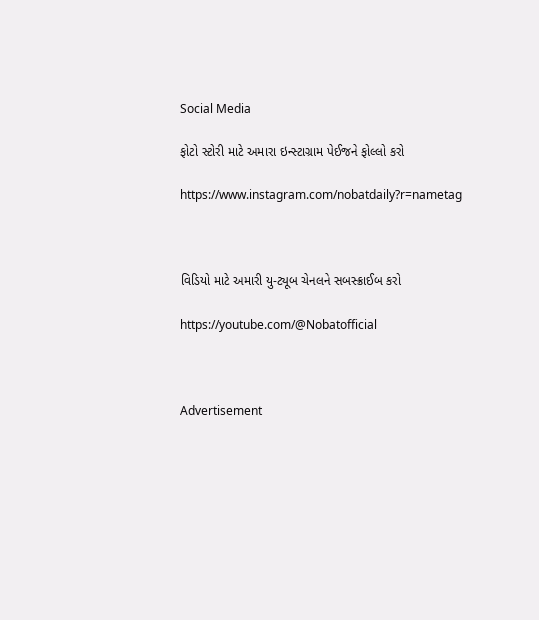Social Media

ફોટો સ્ટોરી માટે અમારા ઇન્સ્ટાગ્રામ પેઈજને ફોલ્લો કરો

https://www.instagram.com/nobatdaily?r=nametag



વિડિયો માટે અમારી યુ-ટ્યૂબ ચેનલને સબસ્ક્રાઈબ કરો

https://youtube.com/@Nobatofficial



Advertisement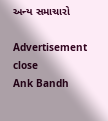અન્ય સમાચારો

Advertisement
close
Ank Bandh